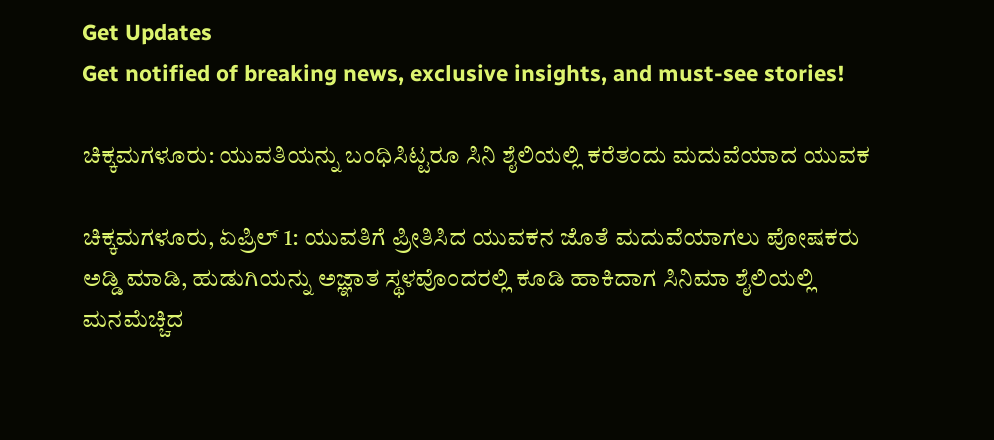Get Updates
Get notified of breaking news, exclusive insights, and must-see stories!

ಚಿಕ್ಕಮಗಳೂರು: ಯುವತಿಯನ್ನು ಬಂಧಿಸಿಟ್ಟರೂ ಸಿನಿ ಶೈಲಿಯಲ್ಲಿ ಕರೆತಂದು ಮದುವೆಯಾದ ಯುವಕ

ಚಿಕ್ಕಮಗಳೂರು, ಏಪ್ರಿಲ್ 1: ಯುವತಿಗೆ ಪ್ರೀತಿಸಿದ ಯುವಕನ ಜೊತೆ ಮದುವೆಯಾಗಲು ಪೋಷಕರು ಅಡ್ಡಿ ಮಾಡಿ, ಹುಡುಗಿಯನ್ನು ಅಜ್ಞಾತ ಸ್ಥಳವೊಂದರಲ್ಲಿ ಕೂಡಿ ಹಾಕಿದಾಗ ಸಿನಿಮಾ ಶೈಲಿಯಲ್ಲಿ ಮನಮೆಚ್ಚಿದ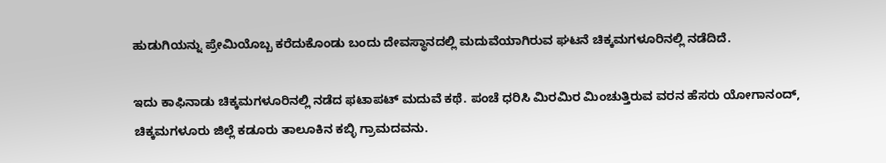ಹುಡುಗಿಯನ್ನು ಪ್ರೇಮಿಯೊಬ್ಬ ಕರೆದುಕೊಂಡು ಬಂದು ದೇವಸ್ಥಾನದಲ್ಲಿ ಮದುವೆಯಾಗಿರುವ ಘಟನೆ ಚಿಕ್ಕಮಗಳೂರಿನಲ್ಲಿ ನಡೆದಿದೆ.

ಇದು ಕಾಫಿನಾಡು ಚಿಕ್ಕಮಗಳೂರಿನಲ್ಲಿ ನಡೆದ ಫಟಾಪಟ್ ಮದುವೆ ಕಥೆ. ಪಂಚೆ ಧರಿಸಿ ಮಿರಮಿರ ಮಿಂಚುತ್ತಿರುವ ವರನ ಹೆಸರು ಯೋಗಾನಂದ್, ಚಿಕ್ಕಮಗಳೂರು ಜಿಲ್ಲೆ ಕಡೂರು ತಾಲೂಕಿನ ಕಬ್ಳಿ ಗ್ರಾಮದವನು.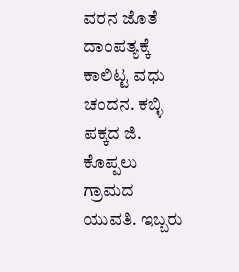ವರನ ಜೊತೆ ದಾಂಪತ್ಯಕ್ಕೆ ಕಾಲಿಟ್ಟ ವಧು ಚಂದನ. ಕಬ್ಳಿ ಪಕ್ಕದ ಜಿ. ಕೊಪ್ಪಲು ಗ್ರಾಮದ ಯುವತಿ. ಇಬ್ಬರು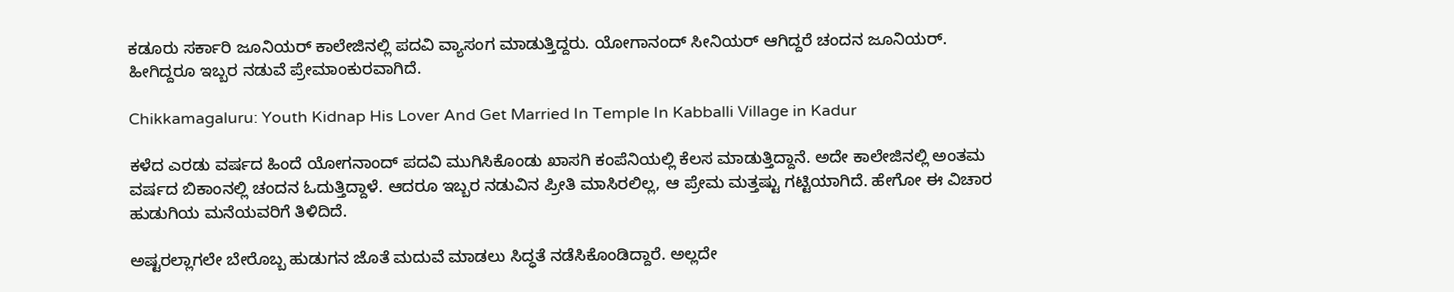ಕಡೂರು ಸರ್ಕಾರಿ ಜೂನಿಯರ್ ಕಾಲೇಜಿನಲ್ಲಿ ಪದವಿ ವ್ಯಾಸಂಗ ಮಾಡುತ್ತಿದ್ದರು. ಯೋಗಾನಂದ್ ಸೀನಿಯರ್ ಆಗಿದ್ದರೆ ಚಂದನ ಜೂನಿಯರ್. ಹೀಗಿದ್ದರೂ ಇಬ್ಬರ ನಡುವೆ ಪ್ರೇಮಾಂಕುರವಾಗಿದೆ.

Chikkamagaluru: Youth Kidnap His Lover And Get Married In Temple In Kabballi Village in Kadur

ಕಳೆದ ಎರಡು ವರ್ಷದ ಹಿಂದೆ ಯೋಗನಾಂದ್ ಪದವಿ ಮುಗಿಸಿಕೊಂಡು ಖಾಸಗಿ ಕಂಪೆನಿಯಲ್ಲಿ ಕೆಲಸ ಮಾಡುತ್ತಿದ್ದಾನೆ. ಅದೇ ಕಾಲೇಜಿನಲ್ಲಿ ಅಂತಮ ವರ್ಷದ ಬಿಕಾಂನಲ್ಲಿ ಚಂದನ ಓದುತ್ತಿದ್ದಾಳೆ. ಆದರೂ ಇಬ್ಬರ ನಡುವಿನ ಪ್ರೀತಿ ಮಾಸಿರಲಿಲ್ಲ, ಆ ಪ್ರೇಮ ಮತ್ತಷ್ಟು ಗಟ್ಟಿಯಾಗಿದೆ. ಹೇಗೋ ಈ ವಿಚಾರ ಹುಡುಗಿಯ ಮನೆಯವರಿಗೆ ತಿಳಿದಿದೆ.

ಅಷ್ಟರಲ್ಲಾಗಲೇ ಬೇರೊಬ್ಬ ಹುಡುಗನ ಜೊತೆ ಮದುವೆ ಮಾಡಲು ಸಿದ್ಧತೆ ನಡೆಸಿಕೊಂಡಿದ್ದಾರೆ. ಅಲ್ಲದೇ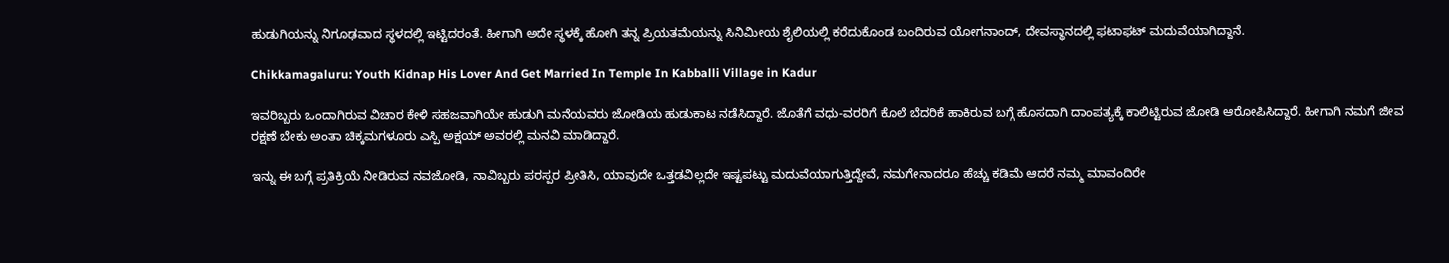ಹುಡುಗಿಯನ್ನು ನಿಗೂಢವಾದ ಸ್ಥಳದಲ್ಲಿ ಇಟ್ಟಿದರಂತೆ. ಹೀಗಾಗಿ ಅದೇ ಸ್ಥಳಕ್ಕೆ ಹೋಗಿ ತನ್ನ ಪ್ರಿಯತಮೆಯನ್ನು ಸಿನಿಮೀಯ ಶೈಲಿಯಲ್ಲಿ ಕರೆದುಕೊಂಡ ಬಂದಿರುವ ಯೋಗನಾಂದ್, ದೇವಸ್ಥಾನದಲ್ಲಿ ಫಟಾಫಟ್ ಮದುವೆಯಾಗಿದ್ದಾನೆ.

Chikkamagaluru: Youth Kidnap His Lover And Get Married In Temple In Kabballi Village in Kadur

ಇವರಿಬ್ಬರು ಒಂದಾಗಿರುವ ವಿಚಾರ ಕೇಳಿ ಸಹಜವಾಗಿಯೇ ಹುಡುಗಿ ಮನೆಯವರು ಜೋಡಿಯ ಹುಡುಕಾಟ ನಡೆಸಿದ್ದಾರೆ. ಜೊತೆಗೆ ವಧು-ವರರಿಗೆ ಕೊಲೆ ಬೆದರಿಕೆ ಹಾಕಿರುವ ಬಗ್ಗೆ ಹೊಸದಾಗಿ ದಾಂಪತ್ಯಕ್ಕೆ ಕಾಲಿಟ್ಟಿರುವ ಜೋಡಿ ಆರೋಪಿಸಿದ್ದಾರೆ. ಹೀಗಾಗಿ ನಮಗೆ ಜೀವ ರಕ್ಷಣೆ ಬೇಕು ಅಂತಾ ಚಿಕ್ಕಮಗಳೂರು ಎಸ್ಪಿ ಅಕ್ಷಯ್ ಅವರಲ್ಲಿ ಮನವಿ ಮಾಡಿದ್ದಾರೆ.

ಇನ್ನು ಈ ಬಗ್ಗೆ ಪ್ರತಿಕ್ರಿಯೆ ನೀಡಿರುವ ನವಜೋಡಿ, ನಾವಿಬ್ಬರು ಪರಸ್ಪರ ಪ್ರೀತಿಸಿ, ಯಾವುದೇ ಒತ್ತಡವಿಲ್ಲದೇ ಇಷ್ಟಪಟ್ಟು ಮದುವೆಯಾಗುತ್ತಿದ್ದೇವೆ, ನಮಗೇನಾದರೂ ಹೆಚ್ಚು ಕಡಿಮೆ ಆದರೆ ನಮ್ಮ ಮಾವಂದಿರೇ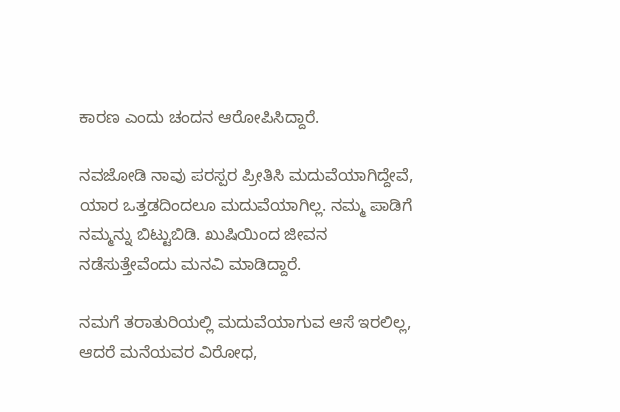ಕಾರಣ ಎಂದು ಚಂದನ ಆರೋಪಿಸಿದ್ದಾರೆ.

ನವಜೋಡಿ ನಾವು ಪರಸ್ಪರ ಪ್ರೀತಿಸಿ ಮದುವೆಯಾಗಿದ್ದೇವೆ, ಯಾರ ಒತ್ತಡದಿಂದಲೂ ಮದುವೆಯಾಗಿಲ್ಲ. ನಮ್ಮ ಪಾಡಿಗೆ ನಮ್ಮನ್ನು ಬಿಟ್ಟುಬಿಡಿ. ಖುಷಿಯಿಂದ ಜೀವನ ನಡೆಸುತ್ತೇವೆಂದು ಮನವಿ ಮಾಡಿದ್ದಾರೆ.

ನಮಗೆ ತರಾತುರಿಯಲ್ಲಿ ಮದುವೆಯಾಗುವ ಆಸೆ ಇರಲಿಲ್ಲ, ಆದರೆ ಮನೆಯವರ ವಿರೋಧ,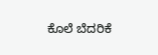ಕೊಲೆ ಬೆದರಿಕೆ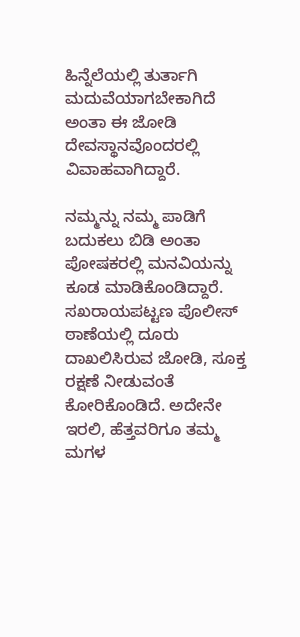ಹಿನ್ನೆಲೆಯಲ್ಲಿ ತುರ್ತಾಗಿ ಮದುವೆಯಾಗಬೇಕಾಗಿದೆ ಅಂತಾ ಈ ಜೋಡಿ ದೇವಸ್ಥಾನವೊಂದರಲ್ಲಿ ವಿವಾಹವಾಗಿದ್ದಾರೆ.

ನಮ್ಮನ್ನು ನಮ್ಮ ಪಾಡಿಗೆ ಬದುಕಲು ಬಿಡಿ ಅಂತಾ ಪೋಷಕರಲ್ಲಿ ಮನವಿಯನ್ನು ಕೂಡ ಮಾಡಿಕೊಂಡಿದ್ದಾರೆ. ಸಖರಾಯಪಟ್ಟಣ ಪೊಲೀಸ್ ಠಾಣೆಯಲ್ಲಿ ದೂರು ದಾಖಲಿಸಿರುವ ಜೋಡಿ, ಸೂಕ್ತ ರಕ್ಷಣೆ ನೀಡುವಂತೆ ಕೋರಿಕೊಂಡಿದೆ. ಅದೇನೇ ಇರಲಿ, ಹೆತ್ತವರಿಗೂ ತಮ್ಮ ಮಗಳ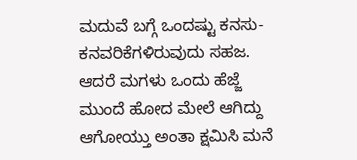ಮದುವೆ ಬಗ್ಗೆ ಒಂದಷ್ಟು ಕನಸು-ಕನವರಿಕೆಗಳಿರುವುದು ಸಹಜ. ಆದರೆ ಮಗಳು ಒಂದು ಹೆಜ್ಜೆ ಮುಂದೆ ಹೋದ ಮೇಲೆ ಆಗಿದ್ದು ಆಗೋಯ್ತು ಅಂತಾ ಕ್ಷಮಿಸಿ ಮನೆ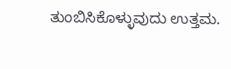ತುಂಬಿಸಿಕೊಳ್ಳುವುದು ಉತ್ತಮ.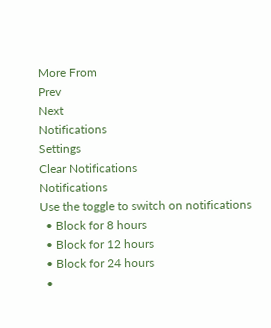More From
Prev
Next
Notifications
Settings
Clear Notifications
Notifications
Use the toggle to switch on notifications
  • Block for 8 hours
  • Block for 12 hours
  • Block for 24 hours
  •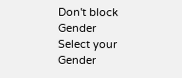Don't block
Gender
Select your Gender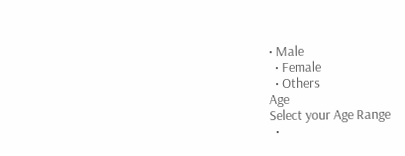• Male
  • Female
  • Others
Age
Select your Age Range
  •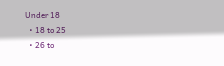Under 18
  • 18 to 25
  • 26 to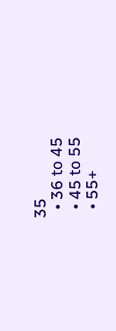35
  • 36 to 45
  • 45 to 55
  • 55+